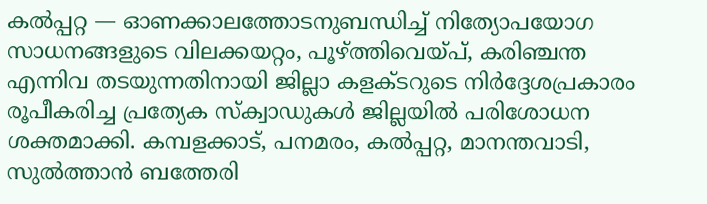കൽപ്പറ്റ — ഓണക്കാലത്തോടനുബന്ധിച്ച് നിത്യോപയോഗ സാധനങ്ങളുടെ വിലക്കയറ്റം, പൂഴ്ത്തിവെയ്പ്, കരിഞ്ചന്ത എന്നിവ തടയുന്നതിനായി ജില്ലാ കളക്ടറുടെ നിർദ്ദേശപ്രകാരം രൂപീകരിച്ച പ്രത്യേക സ്ക്വാഡുകൾ ജില്ലയിൽ പരിശോധന ശക്തമാക്കി. കമ്പളക്കാട്, പനമരം, കൽപ്പറ്റ, മാനന്തവാടി, സുൽത്താൻ ബത്തേരി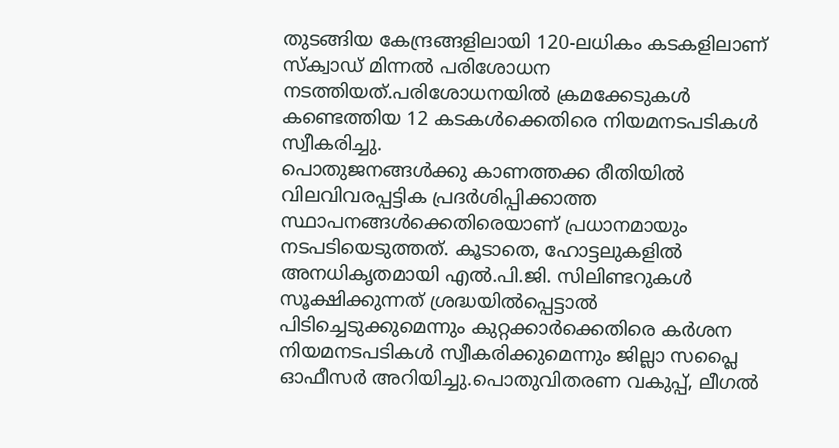തുടങ്ങിയ കേന്ദ്രങ്ങളിലായി 120-ലധികം കടകളിലാണ് സ്ക്വാഡ് മിന്നൽ പരിശോധന നടത്തിയത്.പരിശോധനയിൽ ക്രമക്കേടുകൾ കണ്ടെത്തിയ 12 കടകൾക്കെതിരെ നിയമനടപടികൾ സ്വീകരിച്ചു.
പൊതുജനങ്ങൾക്കു കാണത്തക്ക രീതിയിൽ വിലവിവരപ്പട്ടിക പ്രദർശിപ്പിക്കാത്ത സ്ഥാപനങ്ങൾക്കെതിരെയാണ് പ്രധാനമായും നടപടിയെടുത്തത്. കൂടാതെ, ഹോട്ടലുകളിൽ അനധികൃതമായി എൽ.പി.ജി. സിലിണ്ടറുകൾ സൂക്ഷിക്കുന്നത് ശ്രദ്ധയിൽപ്പെട്ടാൽ പിടിച്ചെടുക്കുമെന്നും കുറ്റക്കാർക്കെതിരെ കർശന നിയമനടപടികൾ സ്വീകരിക്കുമെന്നും ജില്ലാ സപ്ലൈ ഓഫീസർ അറിയിച്ചു.പൊതുവിതരണ വകുപ്പ്, ലീഗൽ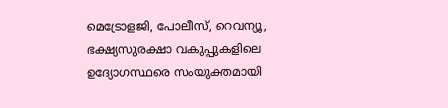മെട്രോളജി, പോലീസ്, റെവന്യൂ, ഭക്ഷ്യസുരക്ഷാ വകുപ്പുകളിലെ ഉദ്യോഗസ്ഥരെ സംയുക്തമായി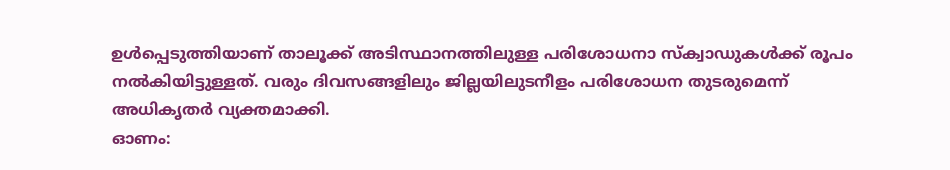ഉൾപ്പെടുത്തിയാണ് താലൂക്ക് അടിസ്ഥാനത്തിലുള്ള പരിശോധനാ സ്ക്വാഡുകൾക്ക് രൂപം നൽകിയിട്ടുള്ളത്. വരും ദിവസങ്ങളിലും ജില്ലയിലുടനീളം പരിശോധന തുടരുമെന്ന് അധികൃതർ വ്യക്തമാക്കി.
ഓണം: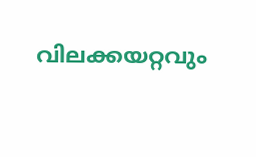വിലക്കയറ്റവും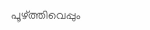പൂഴ്ത്തിവെപ്പും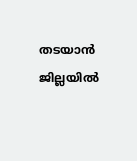തടയാൻ ജില്ലയിൽ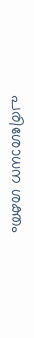പരിശോധന ശക്തം